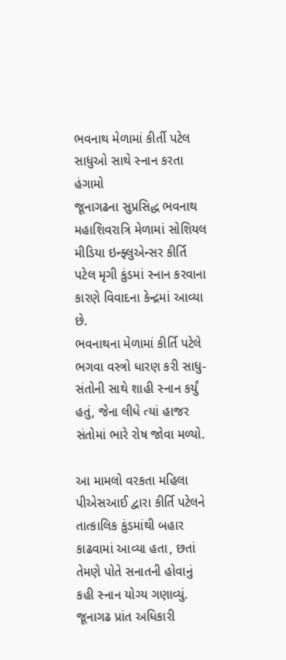ભવનાથ મેળામાં કીર્તી પટેલ સાધુઓ સાથે સ્નાન કરતા હંગામો
જૂનાગઢના સુપ્રસિદ્ધ ભવનાથ મહાશિવરાત્રિ મેળામાં સોશિયલ મીડિયા ઇન્ફ્લુએન્સર કીર્તિ પટેલ મૃગી કુંડમાં સ્નાન કરવાના કારણે વિવાદના કેન્દ્રમાં આવ્યા છે.
ભવનાથના મેળામાં કીર્તિ પટેલે ભગવા વસ્ત્રો ધારણ કરી સાધુ-સંતોની સાથે શાહી સ્નાન કર્યું હતું, જેના લીધે ત્યાં હાજર સંતોમાં ભારે રોષ જોવા મળ્યો.

આ મામલો વરકતા મહિલા પીએસઆઈ દ્વારા કીર્તિ પટેલને તાત્કાલિક કુંડમાંથી બહાર કાઢવામાં આવ્યા હતા, છતાં તેમણે પોતે સનાતની હોવાનું કહી સ્નાન યોગ્ય ગણાવ્યું.
જૂનાગઢ પ્રાંત અધિકારી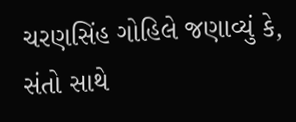ચરણસિંહ ગોહિલે જણાવ્યું કે, સંતો સાથે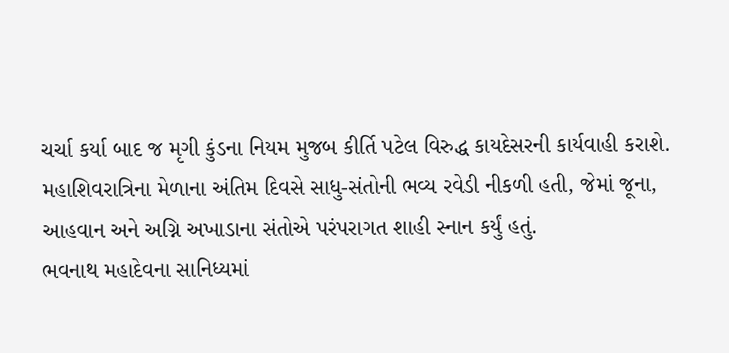ચર્ચા કર્યા બાદ જ મૃગી કુંડના નિયમ મુજબ કીર્તિ પટેલ વિરુદ્ધ કાયદેસરની કાર્યવાહી કરાશે.
મહાશિવરાત્રિના મેળાના અંતિમ દિવસે સાધુ-સંતોની ભવ્ય રવેડી નીકળી હતી, જેમાં જૂના, આહવાન અને અગ્નિ અખાડાના સંતોએ પરંપરાગત શાહી સ્નાન કર્યું હતું.
ભવનાથ મહાદેવના સાનિધ્યમાં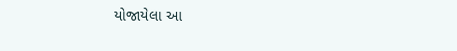યોજાયેલા આ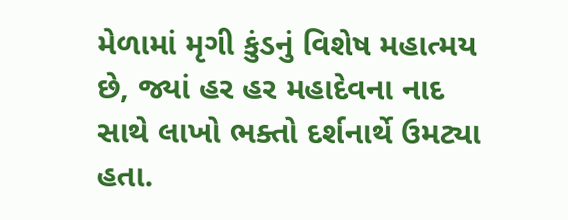મેળામાં મૃગી કુંડનું વિશેષ મહાત્મય છે, જ્યાં હર હર મહાદેવના નાદ સાથે લાખો ભક્તો દર્શનાર્થે ઉમટ્યા હતા.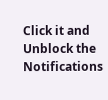Click it and Unblock the Notifications